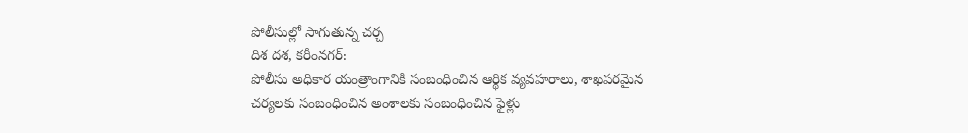పోలీసుల్లో సాగుతున్న చర్చ
దిశ దశ, కరీంనగర్:
పోలీసు అధికార యంత్రాంగానికి సంబంధించిన ఆర్థిక వ్యవహరాలు, శాఖపరమైన చర్యలకు సంబంధించిన అంశాలకు సంబంధించిన ఫైళ్లు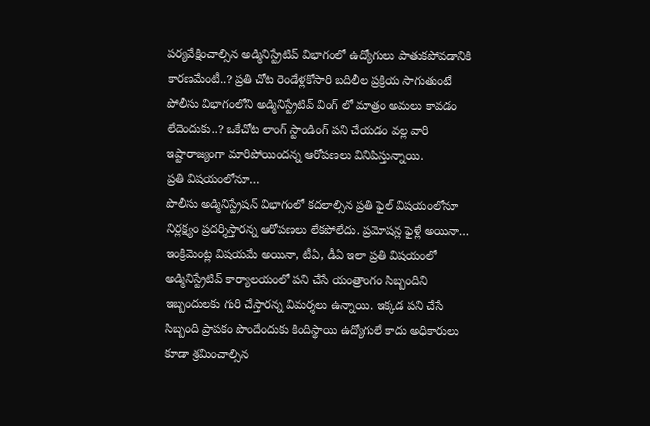పర్యవేక్షించాల్సిన అడ్మినిస్ట్రేటివ్ విభాగంలో ఉద్యోగులు పాతుకపోవడానికి కారణమేంటీ..? ప్రతి చోట రెండేళ్లకోసారి బదిలీల ప్రక్రియ సాగుతుంటే పోలీసు విభాగంలోని అడ్మినిస్ట్రేటివ్ వింగ్ లో మాత్రం అమలు కావడం లేదెందుకు..? ఒకేచోట లాంగ్ స్టాండింగ్ పని చేయడం వల్ల వారి ఇష్టారాజ్యంగా మారిపోయిందన్న ఆరోపణలు వినిపిస్తున్నాయి.
ప్రతి విషయంలోనూ…
పొలీసు అడ్మినిస్ట్రేషన్ విభాగంలో కదలాల్సిన ప్రతి ఫైల్ విషయంలోనూ నిర్లక్ష్యం ప్రదర్శిస్తారన్న ఆరోపణలు లేకపోలేదు. ప్రమోషన్ల ఫైళ్లే అయినా… ఇంక్రిమెంట్ల విషయమే అయినా, టీఏ, డీఏ ఇలా ప్రతి విషయంలో అడ్మినిస్ట్రేటివ్ కార్యాలయంలో పని చేసే యంత్రాంగం సిబ్బందిని ఇబ్బందులకు గురి చేస్తారన్న విమర్శలు ఉన్నాయి. ఇక్కడ పని చేసే సిబ్బంది ప్రాపకం పొందేందుకు కిందిస్థాయి ఉద్యోగులే కాదు అధికారులు కూడా శ్రమించాల్సిన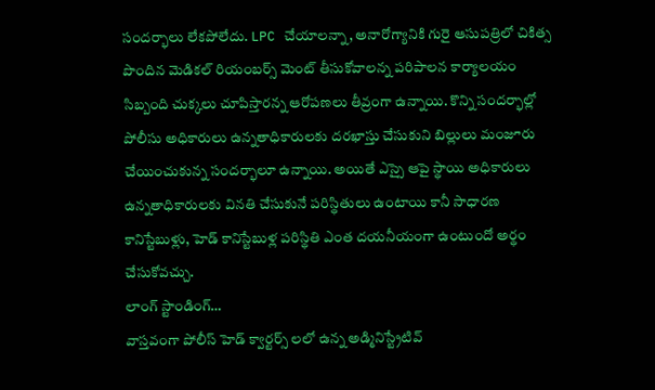సందర్భాలు లేకపోలేదు. LPC చేయాలన్నా, అనారోగ్యానికి గురై ఆసుపత్రిలో చికిత్స పొందిన మెడికల్ రియంబర్స్ మెంట్ తీసుకోవాలన్న పరిపాలన కార్యాలయం సిబ్బంది చుక్కలు చూపిస్తారన్న ఆరోపణలు తీవ్రంగా ఉన్నాయి. కొన్ని సందర్భాల్లో పోలీసు అధికారులు ఉన్నతాధికారులకు దరఖాస్తు చేసుకుని బిల్లులు మంజూరు చేయించుకున్న సందర్భాలూ ఉన్నాయి. అయితే ఎస్సై ఆపై స్థాయి అధికారులు ఉన్నతాధికారులకు వినతి చేసుకునే పరిస్థితులు ఉంటాయి కానీ సాధారణ కానిస్టేబుళ్లు, హెడ్ కానిస్టేబుళ్ల పరిస్థితి ఎంత దయనీయంగా ఉంటుందో అర్థం చేసుకోవచ్చు.
లాంగ్ స్టాండింగ్…
వాస్తవంగా పోలీస్ హెడ్ క్వార్టర్స్ లలో ఉన్న అడ్మినిస్ట్రేటివ్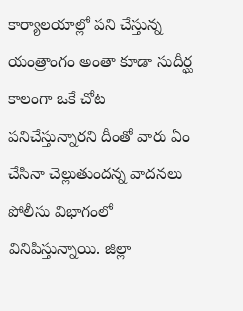కార్యాలయాల్లో పని చేస్తున్న యంత్రాంగం అంతా కూడా సుదీర్ఘ కాలంగా ఒకే చోట పనిచేస్తున్నారని దీంతో వారు ఏం చేసినా చెల్లుతుందన్న వాదనలు పోలీసు విభాగంలో వినిపిస్తున్నాయి. జిల్లా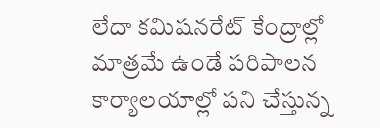లేదా కమిషనరేట్ కేంద్రాల్లో మాత్రమే ఉండే పరిపాలన కార్యాలయాల్లో పని చేస్తున్న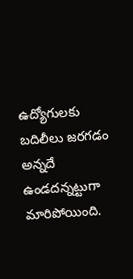ఉద్యోగులకు బదిలీలు జరగడం అన్నదే ఉండదన్నట్టుగా మారిపోయింది.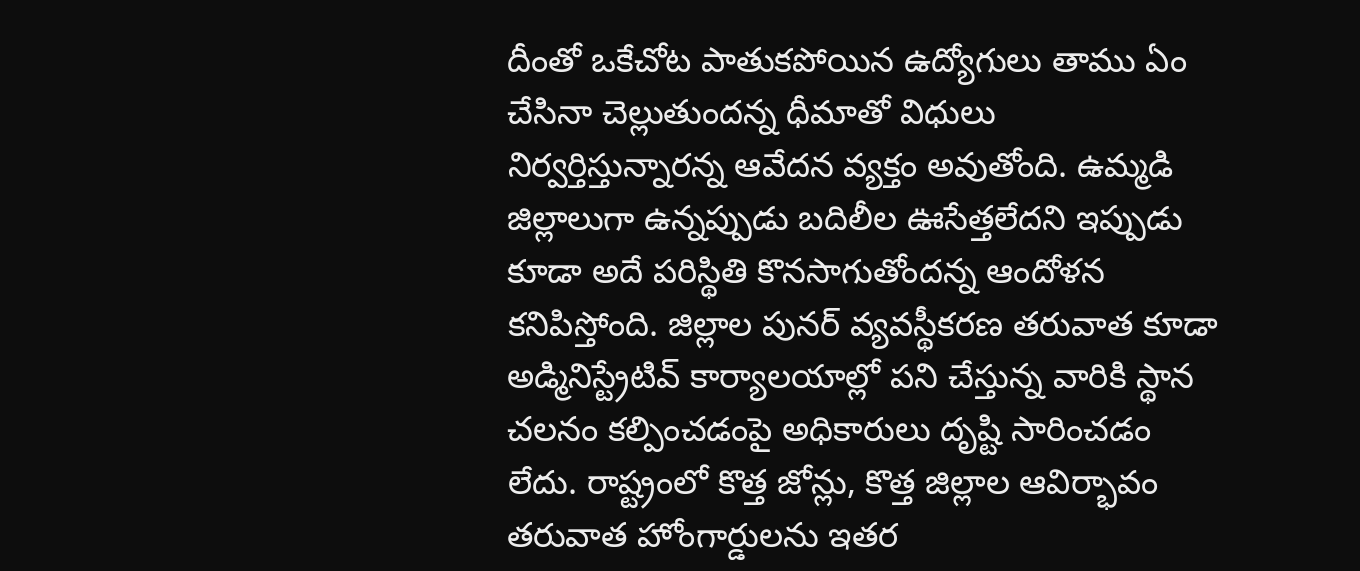దీంతో ఒకేచోట పాతుకపోయిన ఉద్యోగులు తాము ఏం చేసినా చెల్లుతుందన్న ధీమాతో విధులు నిర్వర్తిస్తున్నారన్న ఆవేదన వ్యక్తం అవుతోంది. ఉమ్మడి జిల్లాలుగా ఉన్నప్పుడు బదిలీల ఊసేత్తలేదని ఇప్పుడు కూడా అదే పరిస్థితి కొనసాగుతోందన్న ఆందోళన కనిపిస్తోంది. జిల్లాల పునర్ వ్యవస్థీకరణ తరువాత కూడా అడ్మినిస్ట్రేటివ్ కార్యాలయాల్లో పని చేస్తున్న వారికి స్థాన చలనం కల్పించడంపై అధికారులు దృష్టి సారించడం లేదు. రాష్ట్రంలో కొత్త జోన్లు, కొత్త జిల్లాల ఆవిర్భావం తరువాత హోంగార్డులను ఇతర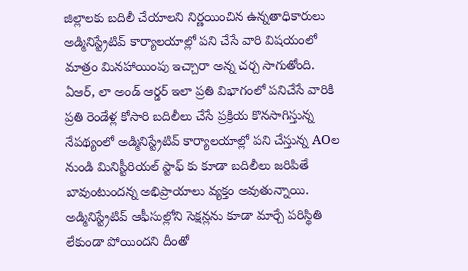జిల్లాలకు బదిలీ చేయాలని నిర్ణయించిన ఉన్నతాధికారులు అడ్మినిస్ట్రేటివ్ కార్యాలయాల్లో పని చేసే వారి విషయంలో మాత్రం మినహాయింపు ఇచ్చారా అన్న చర్చ సాగుతోంది. ఏఆర్, లా అండ్ ఆర్డర్ ఇలా ప్రతి విభాగంలో పనిచేసే వారికి ప్రతి రెండేళ్ల కోసారి బదిలీలు చేసే ప్రక్రియ కొనసాగిస్తున్న నేపథ్యంలో అడ్మినిస్ట్రేటివ్ కార్యాలయాల్లో పని చేస్తున్న AOల నుండి మినిస్టీరియల్ స్టాఫ్ కు కూడా బదిలీలు జరిపితే బావుంటుందన్న అభిప్రాయాలు వ్యక్తం అవుతున్నాయి. అడ్మినిస్ట్రేటివ్ ఆఫీసుల్లోని సెక్షన్లను కూడా మార్చే పరిస్థితి లేకుండా పోయిందని దీంతో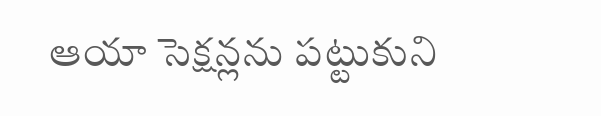ఆయా సెక్షన్లను పట్టుకుని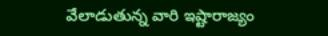వేలాడుతున్న వారి ఇష్టారాజ్యం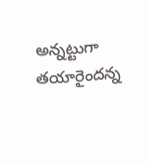అన్నట్టుగా తయారైందన్న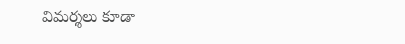విమర్శలు కూడా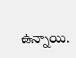ఉన్నాయి.